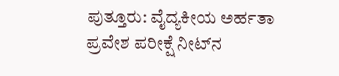ಪುತ್ತೂರು: ವೈದ್ಯಕೀಯ ಅರ್ಹತಾ ಪ್ರವೇಶ ಪರೀಕ್ಷೆ ನೀಟ್‌ನ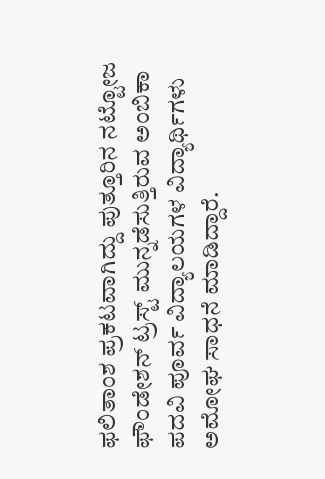ಫಲಿತಾಂಶ ಪ್ರಕಟವಾಗಿದ್ದು ಪುತ್ತೂರಿನ ನಟ್ಟೋಜ ಫೌಂಡೇಶನ್ ಟ್ರಸ್ಟ್ ಮುನ್ನಡೆಸುತ್ತಿರುವ ಅಂಬಿಕಾ ಪದವಿ ಪೂರ್ವ ವಿದ್ಯಾಲಯಗಳ ವಿದ್ಯಾರ್ಥಿಗಳು ಅಮೋಘ ಸಾಧನೆ ಮಾಡಿದ್ದಾರೆ.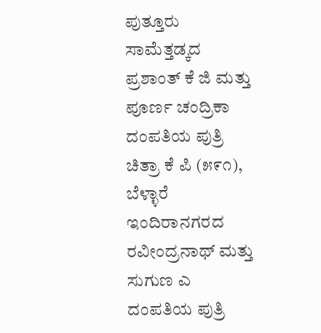ಪುತ್ತೂರು ಸಾಮೆತ್ತಡ್ಕದ ಪ್ರಶಾಂತ್ ಕೆ ಜಿ ಮತ್ತು ಪೂರ್ಣ ಚಂದ್ರಿಕಾ ದಂಪತಿಯ ಪುತ್ರಿ ಚಿತ್ರಾ ಕೆ ಪಿ (೫೯೧), ಬೆಳ್ಳಾರೆ ಇಂದಿರಾನಗರದ ರವೀಂದ್ರನಾಥ್ ಮತ್ತು ಸುಗುಣ ಎ ದಂಪತಿಯ ಪುತ್ರಿ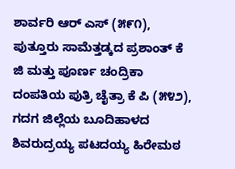ಶಾರ್ವರಿ ಆರ್ ಎಸ್ (೫೯೧), ಪುತ್ತೂರು ಸಾಮೆತ್ತಡ್ಕದ ಪ್ರಶಾಂತ್ ಕೆ ಜಿ ಮತ್ತು ಪೂರ್ಣ ಚಂದ್ರಿಕಾ ದಂಪತಿಯ ಪುತ್ರಿ ಚೈತ್ರಾ ಕೆ ಪಿ (೫೪೨), ಗದಗ ಜಿಲ್ಲೆಯ ಬೂದಿಹಾಳದ ಶಿವರುದ್ರಯ್ಯ ಪಟದಯ್ಯ ಹಿರೇಮಠ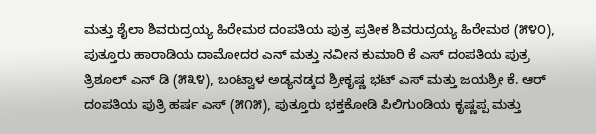ಮತ್ತು ಶೈಲಾ ಶಿವರುದ್ರಯ್ಯ ಹಿರೇಮಠ ದಂಪತಿಯ ಪುತ್ರ ಪ್ರತೀಕ ಶಿವರುದ್ರಯ್ಯ ಹಿರೇಮಠ (೫೪೦), ಪುತ್ತೂರು ಹಾರಾಡಿಯ ದಾಮೋದರ ಎನ್ ಮತ್ತು ನವೀನ ಕುಮಾರಿ ಕೆ ಎಸ್ ದಂಪತಿಯ ಪುತ್ರ ತ್ರಿಶೂಲ್ ಎನ್ ಡಿ (೫೩೪), ಬಂಟ್ವಾಳ ಅಡ್ಯನಡ್ಕದ ಶ್ರೀಕೃಷ್ಣ ಭಟ್ ಎಸ್ ಮತ್ತು ಜಯಶ್ರೀ ಕೆ. ಆರ್ ದಂಪತಿಯ ಪುತ್ರಿ ಹರ್ಷ ಎಸ್ (೫೧೫), ಪುತ್ತೂರು ಭಕ್ತಕೋಡಿ ಪಿಲಿಗುಂಡಿಯ ಕೃಷ್ಣಪ್ಪ ಮತ್ತು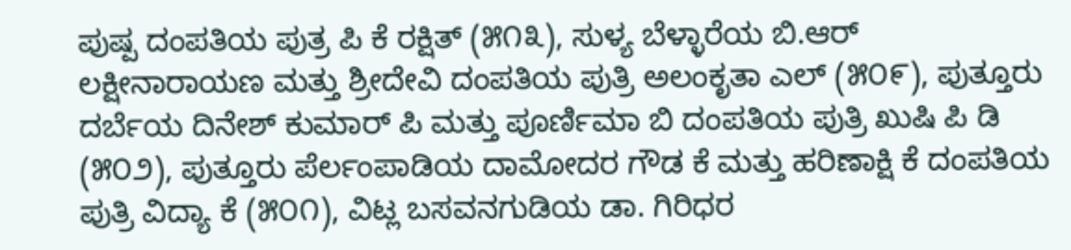ಪುಷ್ಪ ದಂಪತಿಯ ಪುತ್ರ ಪಿ ಕೆ ರಕ್ಷಿತ್ (೫೧೩), ಸುಳ್ಯ ಬೆಳ್ಳಾರೆಯ ಬಿ.ಆರ್ ಲಕ್ಷೀನಾರಾಯಣ ಮತ್ತು ಶ್ರೀದೇವಿ ದಂಪತಿಯ ಪುತ್ರಿ ಅಲಂಕೃತಾ ಎಲ್ (೫೦೯), ಪುತ್ತೂರು ದರ್ಬೆಯ ದಿನೇಶ್ ಕುಮಾರ್ ಪಿ ಮತ್ತು ಪೂರ್ಣಿಮಾ ಬಿ ದಂಪತಿಯ ಪುತ್ರಿ ಖುಷಿ ಪಿ ಡಿ (೫೦೨), ಪುತ್ತೂರು ಪೆರ್ಲಂಪಾಡಿಯ ದಾಮೋದರ ಗೌಡ ಕೆ ಮತ್ತು ಹರಿಣಾಕ್ಷಿ ಕೆ ದಂಪತಿಯ ಪುತ್ರಿ ವಿದ್ಯಾ ಕೆ (೫೦೧), ವಿಟ್ಲ ಬಸವನಗುಡಿಯ ಡಾ. ಗಿರಿಧರ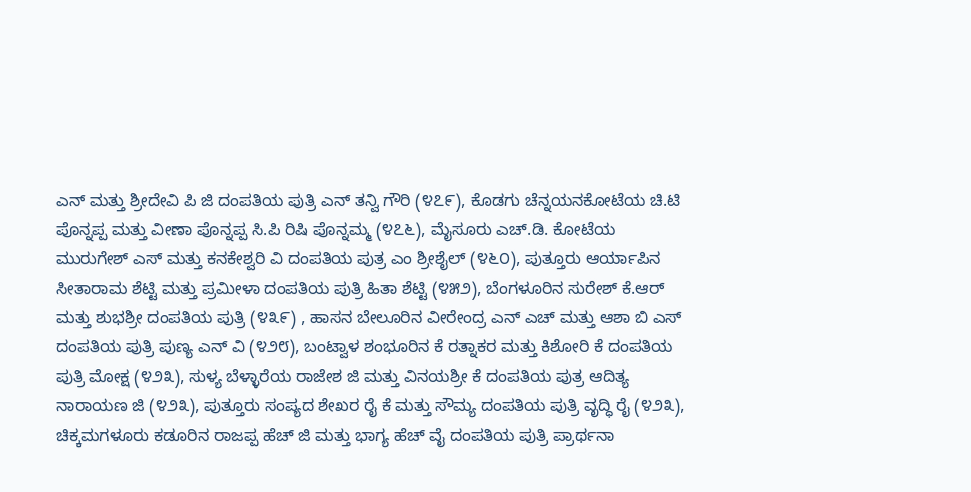ಎನ್ ಮತ್ತು ಶ್ರೀದೇವಿ ಪಿ ಜಿ ದಂಪತಿಯ ಪುತ್ರಿ ಎನ್ ತನ್ವಿ ಗೌರಿ (೪೭೯), ಕೊಡಗು ಚೆನ್ನಯನಕೋಟೆಯ ಚಿ.ಟಿ ಪೊನ್ನಪ್ಪ ಮತ್ತು ವೀಣಾ ಪೊನ್ನಪ್ಪ ಸಿ.ಪಿ ರಿಷಿ ಪೊನ್ನಮ್ಮ (೪೭೬), ಮೈಸೂರು ಎಚ್.ಡಿ. ಕೋಟೆಯ ಮುರುಗೇಶ್ ಎಸ್ ಮತ್ತು ಕನಕೇಶ್ವರಿ ವಿ ದಂಪತಿಯ ಪುತ್ರ ಎಂ ಶ್ರೀಶೈಲ್ (೪೬೦), ಪುತ್ತೂರು ಆರ್ಯಾಪಿನ ಸೀತಾರಾಮ ಶೆಟ್ಟಿ ಮತ್ತು ಪ್ರಮೀಳಾ ದಂಪತಿಯ ಪುತ್ರಿ ಹಿತಾ ಶೆಟ್ಟಿ (೪೫೨), ಬೆಂಗಳೂರಿನ ಸುರೇಶ್ ಕೆ.ಆರ್ ಮತ್ತು ಶುಭಶ್ರೀ ದಂಪತಿಯ ಪುತ್ರಿ (೪೩೯) , ಹಾಸನ ಬೇಲೂರಿನ ವೀರೇಂದ್ರ ಎನ್ ಎಚ್ ಮತ್ತು ಆಶಾ ಬಿ ಎಸ್ ದಂಪತಿಯ ಪುತ್ರಿ ಪುಣ್ಯ ಎನ್ ವಿ (೪೨೮), ಬಂಟ್ವಾಳ ಶಂಭೂರಿನ ಕೆ ರತ್ನಾಕರ ಮತ್ತು ಕಿಶೋರಿ ಕೆ ದಂಪತಿಯ ಪುತ್ರಿ ಮೋಕ್ಷ (೪೨೩), ಸುಳ್ಯ ಬೆಳ್ಳಾರೆಯ ರಾಜೇಶ ಜಿ ಮತ್ತು ವಿನಯಶ್ರೀ ಕೆ ದಂಪತಿಯ ಪುತ್ರ ಆದಿತ್ಯ ನಾರಾಯಣ ಜಿ (೪೨೩), ಪುತ್ತೂರು ಸಂಪ್ಯದ ಶೇಖರ ರೈ ಕೆ ಮತ್ತು ಸೌಮ್ಯ ದಂಪತಿಯ ಪುತ್ರಿ ವೃದ್ಧಿ ರೈ (೪೨೩), ಚಿಕ್ಕಮಗಳೂರು ಕಡೂರಿನ ರಾಜಪ್ಪ ಹೆಚ್ ಜಿ ಮತ್ತು ಭಾಗ್ಯ ಹೆಚ್ ವೈ ದಂಪತಿಯ ಪುತ್ರಿ ಪ್ರಾರ್ಥನಾ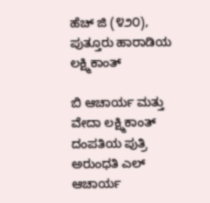ಹೆಚ್ ಜಿ (೪೨೦), ಪುತ್ತೂರು ಹಾರಾಡಿಯ ಲಕ್ಷ್ಮಿಕಾಂತ್‌

ಬಿ ಆಚಾರ್ಯ ಮತ್ತು ವೇದಾ ಲಕ್ಷ್ಮಿಕಾಂತ್ ದಂಪತಿಯ ಪುತ್ರಿ ಅರುಂಧತಿ ಎಲ್ ಆಚಾರ್ಯ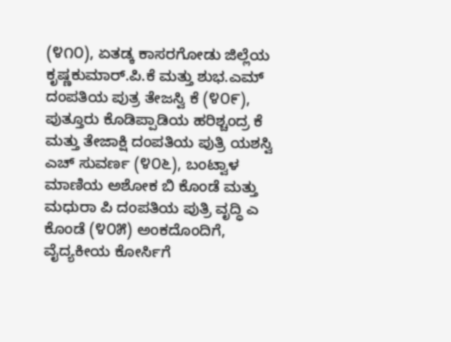(೪೧೦), ಏತಡ್ಕ ಕಾಸರಗೋಡು ಜಿಲ್ಲೆಯ ಕೃಷ್ಣಕುಮಾರ್.ಪಿ.ಕೆ ಮತ್ತು ಶುಭ.ಎಮ್ ದಂಪತಿಯ ಪುತ್ರ ತೇಜಸ್ವಿ ಕೆ (೪೦೯), ಪುತ್ತೂರು ಕೊಡಿಪ್ಪಾಡಿಯ ಹರಿಶ್ಚಂದ್ರ ಕೆ ಮತ್ತು ತೇಜಾಕ್ಷಿ ದಂಪತಿಯ ಪುತ್ರಿ ಯಶಸ್ವಿ ಎಚ್ ಸುವರ್ಣ (೪೦೬), ಬಂಟ್ವಾಳ ಮಾಣಿಯ ಅಶೋಕ ಬಿ ಕೊಂಡೆ ಮತ್ತು ಮಧುರಾ ಪಿ ದಂಪತಿಯ ಪುತ್ರಿ ವೃದ್ಧಿ ಎ ಕೊಂಡೆ (೪೦೫) ಅಂಕದೊಂದಿಗೆ, ವೈದ್ಯಕೀಯ ಕೋರ್ಸಿಗೆ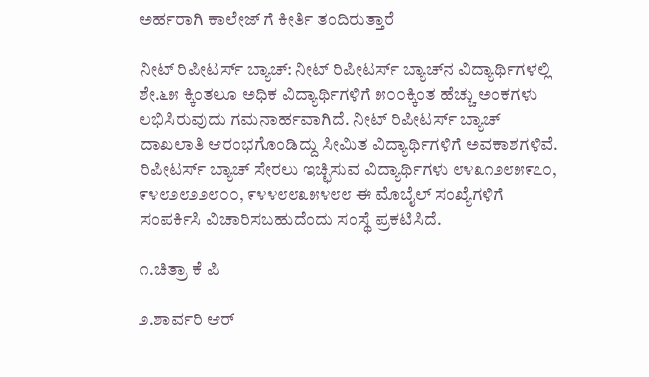ಅರ್ಹರಾಗಿ ಕಾಲೇಜ್ ಗೆ ಕೀರ್ತಿ ತಂದಿರುತ್ತಾರೆ

ನೀಟ್ ರಿಪೀಟರ್ಸ್ ಬ್ಯಾಚ್: ನೀಟ್ ರಿಪೀಟರ್ಸ್ ಬ್ಯಾಚ್‌ನ ವಿದ್ಯಾರ್ಥಿಗಳಲ್ಲಿ ಶೇ.೬೫ ಕ್ಕಿಂತಲೂ ಅಧಿಕ ವಿದ್ಯಾರ್ಥಿಗಳಿಗೆ ೫೦೦ಕ್ಕಿಂತ ಹೆಚ್ಚು ಅಂಕಗಳು ಲಭಿಸಿರುವುದು ಗಮನಾರ್ಹವಾಗಿದೆ. ನೀಟ್ ರಿಪೀಟರ್ಸ್ ಬ್ಯಾಚ್ ದಾಖಲಾತಿ ಆರಂಭಗೊಂಡಿದ್ದು ಸೀಮಿತ ವಿದ್ಯಾರ್ಥಿಗಳಿಗೆ ಅವಕಾಶಗಳಿವೆ. ರಿಪೀಟರ್ಸ್ ಬ್ಯಾಚ್ ಸೇರಲು ಇಚ್ಛಿಸುವ ವಿದ್ಯಾರ್ಥಿಗಳು ೮೪೩೧೨೮೫೯೭೦, ೯೪೮೨೮೨೨೮೦೦, ೯೪೪೮೮೩೫೪೮೮ ಈ ಮೊಬೈಲ್ ಸಂಖ್ಯೆಗಳಿಗೆ ಸಂಪರ್ಕಿಸಿ ವಿಚಾರಿಸಬಹುದೆಂದು ಸಂಸ್ಥೆ ಪ್ರಕಟಿಸಿದೆ.

೧.ಚಿತ್ರಾ ಕೆ ಪಿ

೨.ಶಾರ್ವರಿ ಆರ್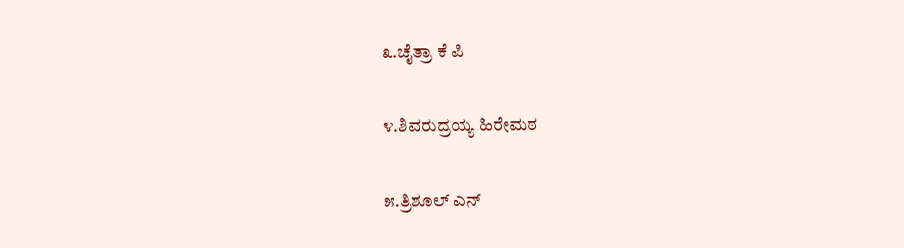೩.ಚೈತ್ರಾ ಕೆ ಪಿ

೪.ಶಿವರುದ್ರಯ್ಯ ಹಿರೇಮಠ

೫.ತ್ರಿಶೂಲ್ ಎನ್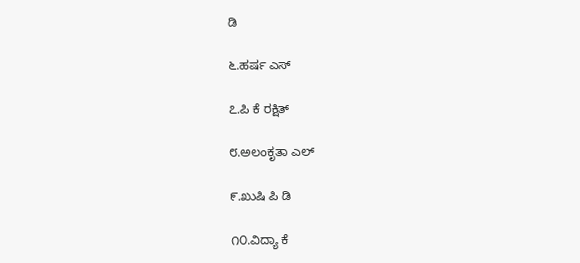ಡಿ

೬.ಹರ್ಷ ಎಸ್

೭.ಪಿ ಕೆ ರಕ್ಷಿತ್

೮.ಅಲಂಕೃತಾ ಎಲ್

೯.ಖುಷಿ ಪಿ ಡಿ

೧೦.ವಿದ್ಯಾ ಕೆ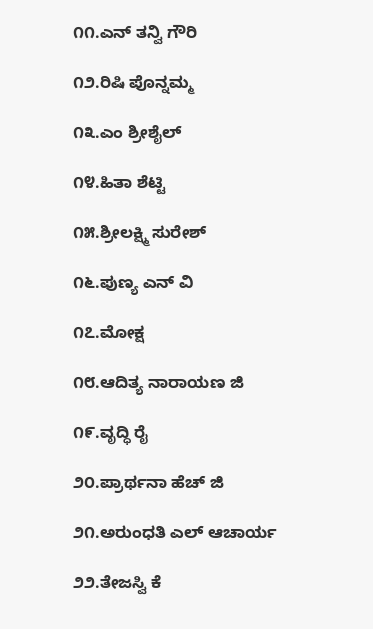೧೧.ಎನ್ ತನ್ವಿ ಗೌರಿ

೧೨.ರಿಷಿ ಪೊನ್ನಮ್ಮ

೧೩.ಎಂ ಶ್ರೀಶೈಲ್

೧೪.ಹಿತಾ ಶೆಟ್ಟಿ

೧೫.ಶ್ರೀಲಕ್ಷ್ಮಿ ಸುರೇಶ್

೧೬.ಪುಣ್ಯ ಎನ್ ವಿ

೧೭.ಮೋಕ್ಷ

೧೮.ಆದಿತ್ಯ ನಾರಾಯಣ ಜಿ

೧೯.ವೃದ್ಧಿ ರೈ

೨೦.ಪ್ರಾರ್ಥನಾ ಹೆಚ್ ಜಿ

೨೧.ಅರುಂಧತಿ ಎಲ್ ಆಚಾರ್ಯ

೨೨.ತೇಜಸ್ವಿ ಕೆ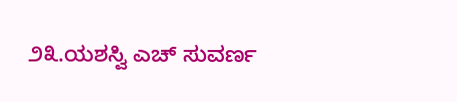೨೩.ಯಶಸ್ವಿ ಎಚ್ ಸುವರ್ಣ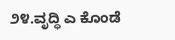೨೪.ವೃದ್ಧಿ ಎ ಕೊಂಡೆ